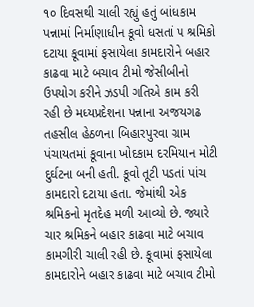૧૦ દિવસથી ચાલી રહ્યું હતું બાંધકામ પન્નામાં નિર્માણાધીન કૂવો ધસતાં ૫ શ્રમિકો દટાયા કૂવામાં ફસાયેલા કામદારોને બહાર કાઢવા માટે બચાવ ટીમો જેસીબીનો ઉપયોગ કરીને ઝડપી ગતિએ કામ કરી રહી છે મધ્યપ્રદેશના પન્નાના અજયગઢ તહસીલ હેઠળના બિહારપુરવા ગ્રામ પંચાયતમાં કૂવાના ખોદકામ દરમિયાન મોટી દુર્ઘટના બની હતી. કૂવો તૂટી પડતાં પાંચ કામદારો દટાયા હતા. જેમાંથી એક શ્રમિકનો મૃતદેહ મળી આવ્યો છે. જ્યારે ચાર શ્રમિકને બહાર કાઢવા માટે બચાવ કામગીરી ચાલી રહી છે. કૂવામાં ફસાયેલા કામદારોને બહાર કાઢવા માટે બચાવ ટીમો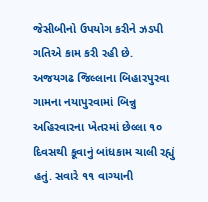જેસીબીનો ઉપયોગ કરીને ઝડપી ગતિએ કામ કરી રહી છે.
અજયગઢ જિલ્લાના બિહારપુરવા ગામના નયાપુરવામાં બિન્નુ અહિરવારના ખેતરમાં છેલ્લા ૧૦ દિવસથી કૂવાનું બાંધકામ ચાલી રહ્યું હતું. સવારે ૧૧ વાગ્યાની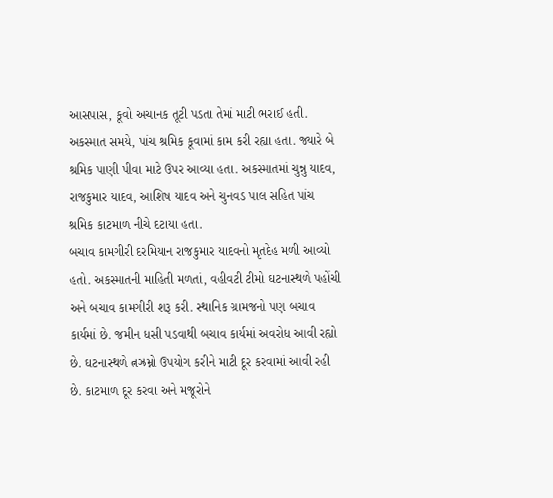આસપાસ, કૂવો અચાનક તૂટી પડતા તેમાં માટી ભરાઈ હતી. અકસ્માત સમયે, પાંચ શ્રમિક કૂવામાં કામ કરી રહ્યા હતા. જ્યારે બે શ્રમિક પાણી પીવા માટે ઉપર આવ્યા હતા. અકસ્માતમાં ચુન્નુ યાદવ, રાજકુમાર યાદવ, આશિષ યાદવ અને ચુનવડ પાલ સહિત પાંચ શ્રમિક કાટમાળ નીચે દટાયા હતા.
બચાવ કામગીરી દરમિયાન રાજકુમાર યાદવનો મૃતદેહ મળી આવ્યો હતો. અકસ્માતની માહિતી મળતાં, વહીવટી ટીમો ઘટનાસ્થળે પહોંચી અને બચાવ કામગીરી શરૂ કરી. સ્થાનિક ગ્રામજનો પણ બચાવ કાર્યમાં છે. જમીન ધસી પડવાથી બચાવ કાર્યમાં અવરોધ આવી રહ્યો છે. ઘટનાસ્થળે ત્નઝ્રમ્નો ઉપયોગ કરીને માટી દૂર કરવામાં આવી રહી છે. કાટમાળ દૂર કરવા અને મજૂરોને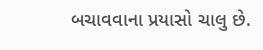બચાવવાના પ્રયાસો ચાલુ છે.